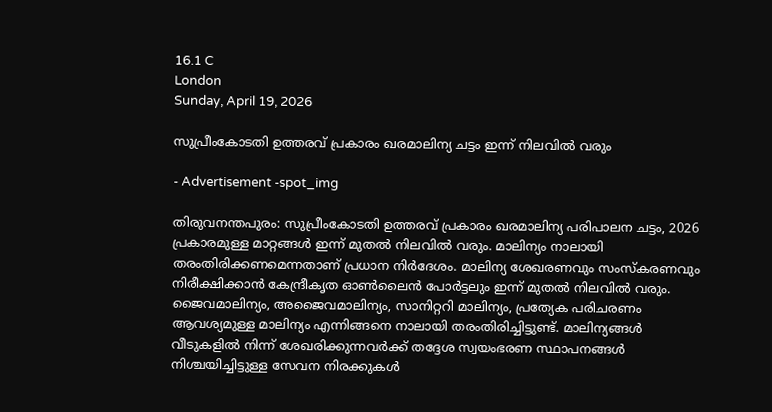16.1 C
London
Sunday, April 19, 2026

സുപ്രീംകോടതി ഉത്തരവ് പ്രകാരം ഖരമാലിന്യ ചട്ടം ഇന്ന് നിലവില്‍ വരും

- Advertisement -spot_img

തിരുവനന്തപുരം: സുപ്രീംകോടതി ഉത്തരവ് പ്രകാരം ഖരമാലിന്യ പരിപാലന ചട്ടം, 2026 പ്രകാരമുള്ള മാറ്റങ്ങള്‍ ഇന്ന് മുതല്‍ നിലവില്‍ വരും. മാലിന്യം നാലായി തരംതിരിക്കണമെന്നതാണ് പ്രധാന നിര്‍ദേശം. മാലിന്യ ശേഖരണവും സംസ്‌കരണവും നിരീക്ഷിക്കാന്‍ കേന്ദ്രീകൃത ഓണ്‍ലൈന്‍ പോര്‍ട്ടലും ഇന്ന് മുതല്‍ നിലവില്‍ വരും. ജൈവമാലിന്യം, അജൈവമാലിന്യം, സാനിറ്ററി മാലിന്യം, പ്രത്യേക പരിചരണം ആവശ്യമുള്ള മാലിന്യം എന്നിങ്ങനെ നാലായി തരംതിരിച്ചിട്ടുണ്ട്. മാലിന്യങ്ങള്‍ വീടുകളില്‍ നിന്ന് ശേഖരിക്കുന്നവര്‍ക്ക് തദ്ദേശ സ്വയംഭരണ സ്ഥാപനങ്ങള്‍ നിശ്ചയിച്ചിട്ടുള്ള സേവന നിരക്കുകള്‍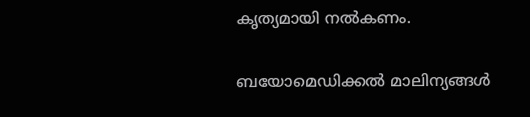കൃത്യമായി നല്‍കണം.

ബയോമെഡിക്കല്‍ മാലിന്യങ്ങള്‍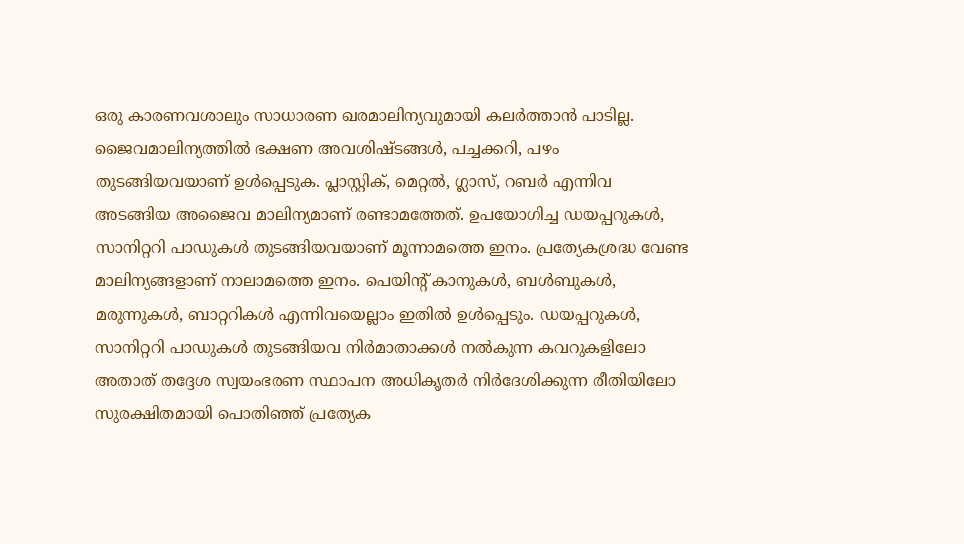ഒരു കാരണവശാലും സാധാരണ ഖരമാലിന്യവുമായി കലര്‍ത്താന്‍ പാടില്ല. ജൈവമാലിന്യത്തില്‍ ഭക്ഷണ അവശിഷ്ടങ്ങള്‍, പച്ചക്കറി, പഴം തുടങ്ങിയവയാണ് ഉള്‍പ്പെടുക. പ്ലാസ്റ്റിക്, മെറ്റല്‍, ഗ്ലാസ്, റബര്‍ എന്നിവ അടങ്ങിയ അജൈവ മാലിന്യമാണ് രണ്ടാമത്തേത്. ഉപയോഗിച്ച ഡയപ്പറുകള്‍, സാനിറ്ററി പാഡുകള്‍ തുടങ്ങിയവയാണ് മൂന്നാമത്തെ ഇനം. പ്രത്യേകശ്രദ്ധ വേണ്ട മാലിന്യങ്ങളാണ് നാലാമത്തെ ഇനം. പെയിന്റ് കാനുകള്‍, ബള്‍ബുകള്‍, മരുന്നുകള്‍, ബാറ്ററികള്‍ എന്നിവയെല്ലാം ഇതില്‍ ഉള്‍പ്പെടും. ഡയപ്പറുകള്‍, സാനിറ്ററി പാഡുകള്‍ തുടങ്ങിയവ നിര്‍മാതാക്കള്‍ നല്‍കുന്ന കവറുകളിലോ അതാത് തദ്ദേശ സ്വയംഭരണ സ്ഥാപന അധികൃതര്‍ നിര്‍ദേശിക്കുന്ന രീതിയിലോ സുരക്ഷിതമായി പൊതിഞ്ഞ് പ്രത്യേക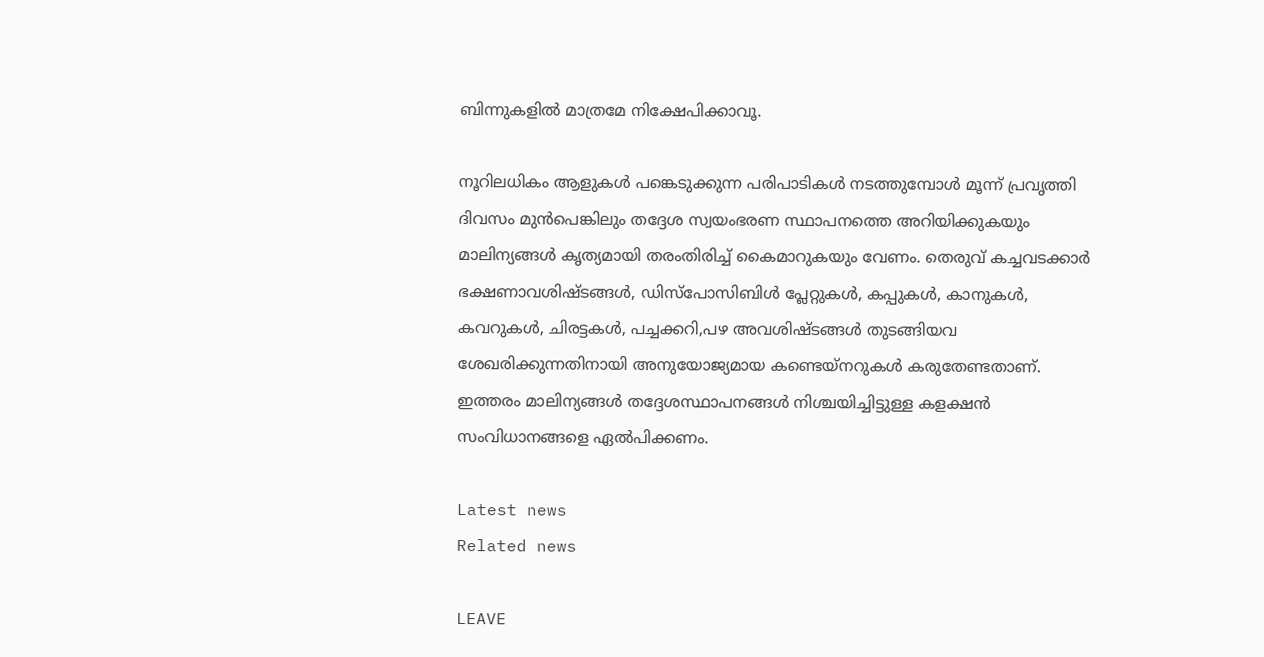ബിന്നുകളില്‍ മാത്രമേ നിക്ഷേപിക്കാവൂ.

നൂറിലധികം ആളുകള്‍ പങ്കെടുക്കുന്ന പരിപാടികള്‍ നടത്തുമ്പോള്‍ മൂന്ന് പ്രവൃത്തി ദിവസം മുന്‍പെങ്കിലും തദ്ദേശ സ്വയംഭരണ സ്ഥാപനത്തെ അറിയിക്കുകയും മാലിന്യങ്ങള്‍ കൃത്യമായി തരംതിരിച്ച് കൈമാറുകയും വേണം. തെരുവ് കച്ചവടക്കാര്‍ ഭക്ഷണാവശിഷ്ടങ്ങള്‍, ഡിസ്‌പോസിബിള്‍ പ്ലേറ്റുകള്‍, കപ്പുകള്‍, കാനുകള്‍, കവറുകള്‍, ചിരട്ടകള്‍, പച്ചക്കറി,പഴ അവശിഷ്ടങ്ങള്‍ തുടങ്ങിയവ ശേഖരിക്കുന്നതിനായി അനുയോജ്യമായ കണ്ടെയ്‌നറുകള്‍ കരുതേണ്ടതാണ്. ഇത്തരം മാലിന്യങ്ങള്‍ തദ്ദേശസ്ഥാപനങ്ങള്‍ നിശ്ചയിച്ചിട്ടുള്ള കളക്ഷന്‍ സംവിധാനങ്ങളെ ഏല്‍പിക്കണം.

Latest news
Related news

LEAVE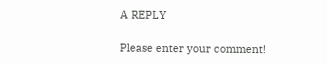A REPLY

Please enter your comment!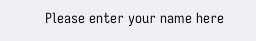Please enter your name here